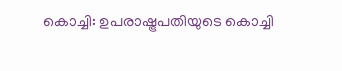കൊച്ചി: ഉപരാഷ്ട്രപതിയുടെ കൊച്ചി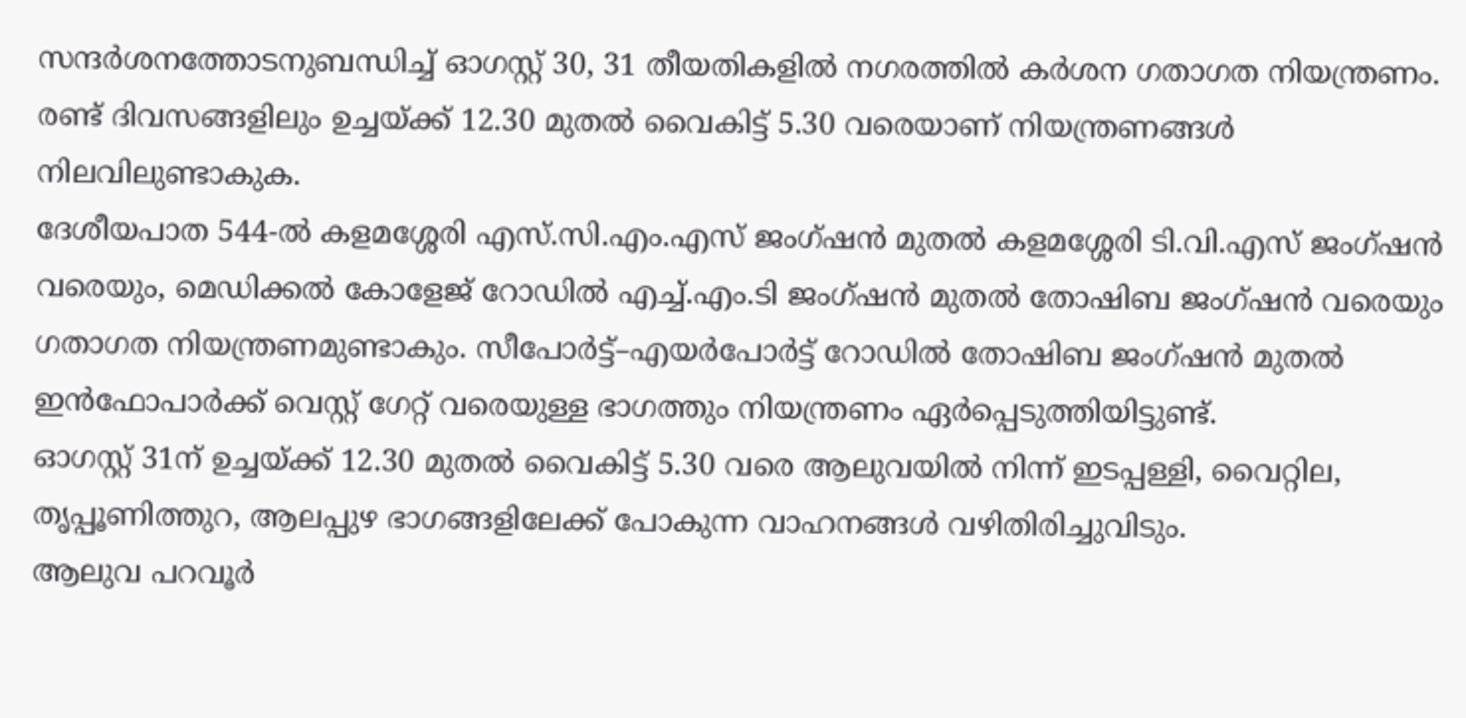സന്ദർശനത്തോടനുബന്ധിച്ച് ഓഗസ്റ്റ് 30, 31 തീയതികളിൽ നഗരത്തിൽ കർശന ഗതാഗത നിയന്ത്രണം. രണ്ട് ദിവസങ്ങളിലും ഉച്ചയ്ക്ക് 12.30 മുതൽ വൈകിട്ട് 5.30 വരെയാണ് നിയന്ത്രണങ്ങൾ നിലവിലുണ്ടാകുക.
ദേശീയപാത 544-ൽ കളമശ്ശേരി എസ്.സി.എം.എസ് ജംഗ്ഷൻ മുതൽ കളമശ്ശേരി ടി.വി.എസ് ജംഗ്ഷൻ വരെയും, മെഡിക്കൽ കോളേജ് റോഡിൽ എച്ച്.എം.ടി ജംഗ്ഷൻ മുതൽ തോഷിബ ജംഗ്ഷൻ വരെയും ഗതാഗത നിയന്ത്രണമുണ്ടാകും. സീപോർട്ട്–എയർപോർട്ട് റോഡിൽ തോഷിബ ജംഗ്ഷൻ മുതൽ ഇൻഫോപാർക്ക് വെസ്റ്റ് ഗേറ്റ് വരെയുള്ള ഭാഗത്തും നിയന്ത്രണം ഏർപ്പെടുത്തിയിട്ടുണ്ട്.
ഓഗസ്റ്റ് 31ന് ഉച്ചയ്ക്ക് 12.30 മുതൽ വൈകിട്ട് 5.30 വരെ ആലുവയിൽ നിന്ന് ഇടപ്പള്ളി, വൈറ്റില, തൃപ്പൂണിത്തുറ, ആലപ്പുഴ ഭാഗങ്ങളിലേക്ക് പോകുന്ന വാഹനങ്ങൾ വഴിതിരിച്ചുവിടും.
ആലുവ പറവൂർ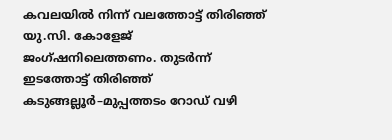കവലയിൽ നിന്ന് വലത്തോട്ട് തിരിഞ്ഞ് യു.സി. കോളേജ് ജംഗ്ഷനിലെത്തണം. തുടർന്ന് ഇടത്തോട്ട് തിരിഞ്ഞ് കടുങ്ങല്ലൂർ–മുപ്പത്തടം റോഡ് വഴി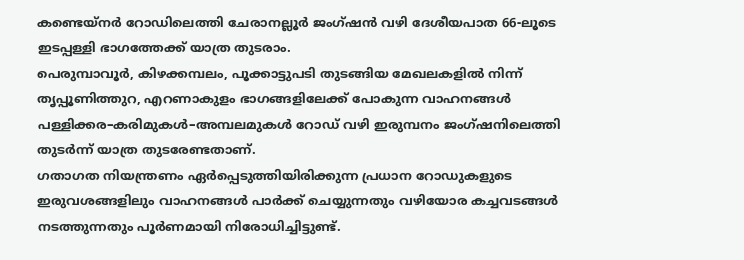കണ്ടെയ്നർ റോഡിലെത്തി ചേരാനല്ലൂർ ജംഗ്ഷൻ വഴി ദേശീയപാത 66-ലൂടെ ഇടപ്പള്ളി ഭാഗത്തേക്ക് യാത്ര തുടരാം.
പെരുമ്പാവൂർ, കിഴക്കമ്പലം, പൂക്കാട്ടുപടി തുടങ്ങിയ മേഖലകളിൽ നിന്ന് തൃപ്പൂണിത്തുറ, എറണാകുളം ഭാഗങ്ങളിലേക്ക് പോകുന്ന വാഹനങ്ങൾ പള്ളിക്കര–കരിമുകൾ–അമ്പലമുകൾ റോഡ് വഴി ഇരുമ്പനം ജംഗ്ഷനിലെത്തി തുടർന്ന് യാത്ര തുടരേണ്ടതാണ്.
ഗതാഗത നിയന്ത്രണം ഏർപ്പെടുത്തിയിരിക്കുന്ന പ്രധാന റോഡുകളുടെ ഇരുവശങ്ങളിലും വാഹനങ്ങൾ പാർക്ക് ചെയ്യുന്നതും വഴിയോര കച്ചവടങ്ങൾ നടത്തുന്നതും പൂർണമായി നിരോധിച്ചിട്ടുണ്ട്.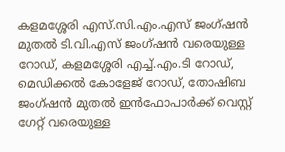കളമശ്ശേരി എസ്.സി.എം.എസ് ജംഗ്ഷൻ മുതൽ ടി.വി.എസ് ജംഗ്ഷൻ വരെയുള്ള റോഡ്, കളമശ്ശേരി എച്ച്.എം.ടി റോഡ്, മെഡിക്കൽ കോളേജ് റോഡ്, തോഷിബ ജംഗ്ഷൻ മുതൽ ഇൻഫോപാർക്ക് വെസ്റ്റ് ഗേറ്റ് വരെയുള്ള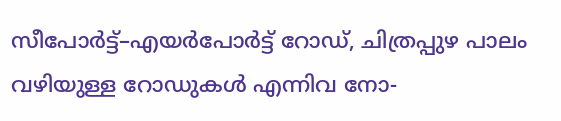സീപോർട്ട്–എയർപോർട്ട് റോഡ്, ചിത്രപ്പുഴ പാലം വഴിയുള്ള റോഡുകൾ എന്നിവ നോ-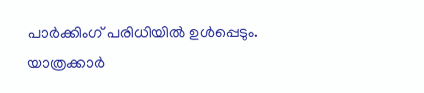പാർക്കിംഗ് പരിധിയിൽ ഉൾപ്പെടും.
യാത്രക്കാർ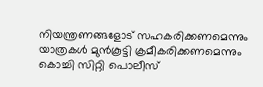നിയന്ത്രണങ്ങളോട് സഹകരിക്കണമെന്നും യാത്രകൾ മുൻകൂട്ടി ക്രമീകരിക്കണമെന്നും കൊച്ചി സിറ്റി പൊലീസ്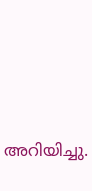അറിയിച്ചു.